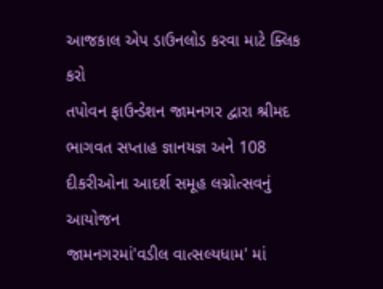આજકાલ એપ ડાઉનલોડ કરવા માટે ક્લિક કરો
તપોવન ફાઉન્ડેશન જામનગર દ્વારા શ્રીમદ ભાગવત સપ્તાહ જ્ઞાનયજ્ઞ અને 108 દીકરીઓના આદર્શ સમૂહ લગ્નોત્સવનું આયોજન
જામનગરમાં'વડીલ વાત્સલ્યધામ' માં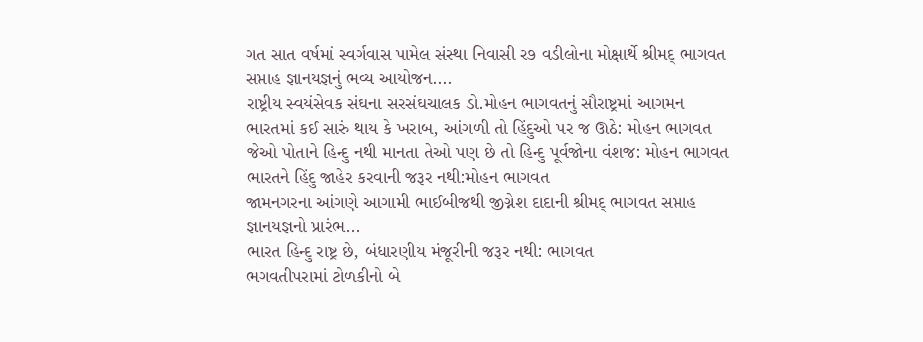ગત સાત વર્ષમાં સ્વર્ગવાસ પામેલ સંસ્થા નિવાસી ર૭ વડીલોના મોક્ષાર્થે શ્રીમદ્ ભાગવત સપ્તાહ જ્ઞાનયજ્ઞનું ભવ્ય આયોજન....
રાષ્ટ્રીય સ્વયંસેવક સંઘના સરસંઘચાલક ડો.મોહન ભાગવતનું સૌરાષ્ટ્રમાં આગમન
ભારતમાં કઈ સારું થાય કે ખરાબ, આંગળી તો હિંદુઓ પર જ ઊઠે: મોહન ભાગવત
જેઓ પોતાને હિન્દુ નથી માનતા તેઓ પણ છે તો હિન્દુ પૂર્વજોના વંશજ: મોહન ભાગવત
ભારતને હિંદુ જાહેર કરવાની જરૂર નથી:મોહન ભાગવત
જામનગરના આંગણે આગામી ભાઈબીજથી જીગ્નેશ દાદાની શ્રીમદ્ ભાગવત સપ્તાહ જ્ઞાનયજ્ઞનો પ્રારંભ...
ભારત હિન્દુ રાષ્ટ્ર છે, બંધારણીય મંજૂરીની જરૂર નથી: ભાગવત
ભગવતીપરામાં ટોળકીનો બે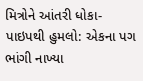મિત્રોને આંતરી ધોકા-પાઇપથી હુમલો: એકના પગ ભાંગી નાખ્યા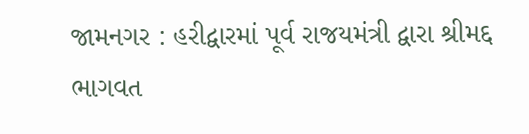જામનગર : હરીદ્વારમાં પૂર્વ રાજયમંત્રી દ્વારા શ્રીમદ્દ ભાગવત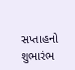સપ્તાહનો શુભારંભ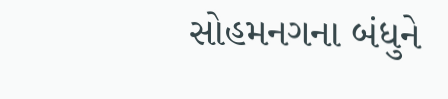સોહમનગના બંધુને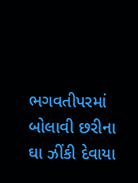ભગવતીપરમાં બોલાવી છરીના ઘા ઝીંકી દેવાયા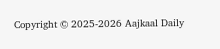Copyright © 2025-2026 Aajkaal Daily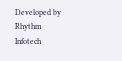Developed by Rhythm Infotech